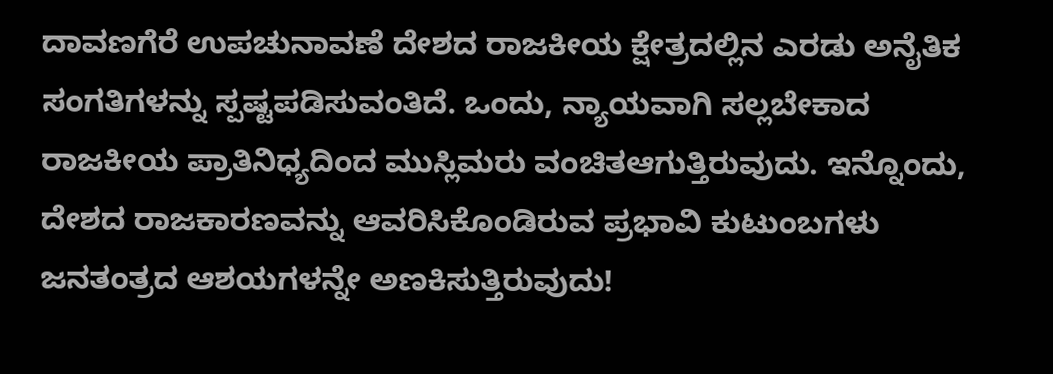ದಾವಣಗೆರೆ ಉಪಚುನಾವಣೆ ದೇಶದ ರಾಜಕೀಯ ಕ್ಷೇತ್ರದಲ್ಲಿನ ಎರಡು ಅನೈತಿಕ ಸಂಗತಿಗಳನ್ನು ಸ್ಪಷ್ಟಪಡಿಸುವಂತಿದೆ. ಒಂದು, ನ್ಯಾಯವಾಗಿ ಸಲ್ಲಬೇಕಾದ ರಾಜಕೀಯ ಪ್ರಾತಿನಿಧ್ಯದಿಂದ ಮುಸ್ಲಿಮರು ವಂಚಿತಆಗುತ್ತಿರುವುದು. ಇನ್ನೊಂದು, ದೇಶದ ರಾಜಕಾರಣವನ್ನು ಆವರಿಸಿಕೊಂಡಿರುವ ಪ್ರಭಾವಿ ಕುಟುಂಬಗಳು ಜನತಂತ್ರದ ಆಶಯಗಳನ್ನೇ ಅಣಕಿಸುತ್ತಿರುವುದು!